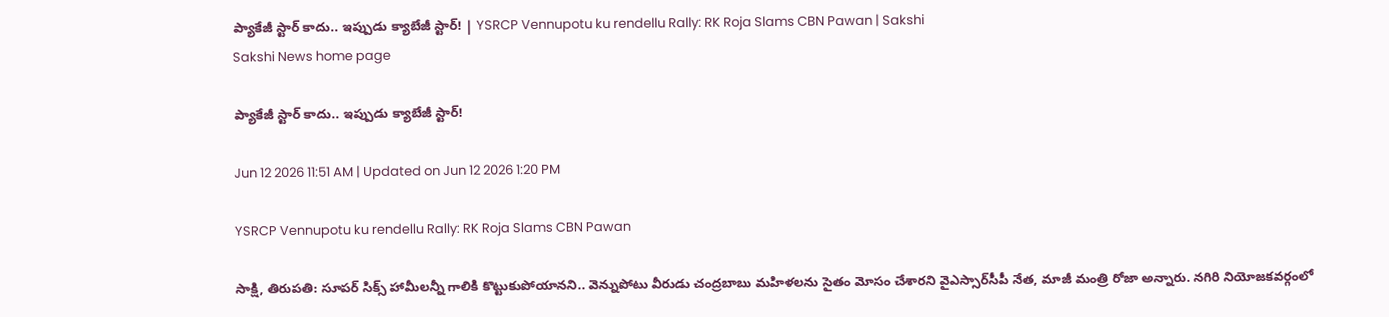ప్యాకేజీ స్టార్‌ కాదు.. ఇప్పుడు క్యాబేజీ స్టార్‌! | YSRCP Vennupotu ku rendellu Rally: RK Roja Slams CBN Pawan | Sakshi
Sakshi News home page

ప్యాకేజీ స్టార్‌ కాదు.. ఇప్పుడు క్యాబేజీ స్టార్‌!

Jun 12 2026 11:51 AM | Updated on Jun 12 2026 1:20 PM

YSRCP Vennupotu ku rendellu Rally: RK Roja Slams CBN Pawan

సాక్షి, తిరుపతి: సూపర్‌ సిక్స్‌ హామీలన్నీ గాలికి కొట్టుకుపోయానని.. వెన్నుపోటు వీరుడు చంద్రబాబు మహిళలను సైతం మోసం చేశారని వైఎస్సార్‌సీపీ నేత, మాజీ మంత్రి రోజా అన్నారు. నగిరి నియోజకవర్గంలో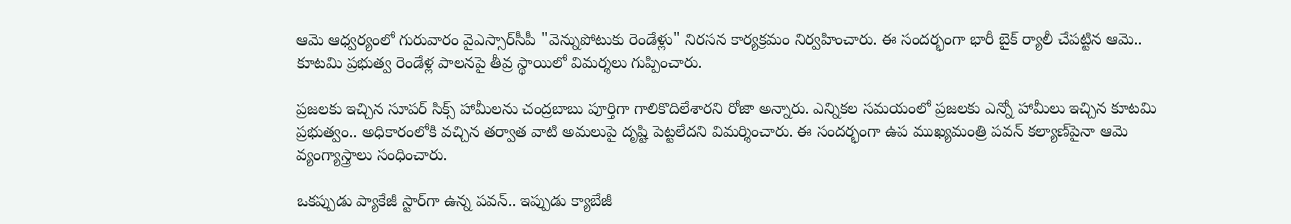ఆమె ఆధ్వర్యంలో గురువారం వైఎస్సార్‌సీపీ "వెన్నుపోటుకు రెండేళ్లు" నిరసన కార్యక్రమం నిర్వహించారు. ఈ సందర్భంగా భారీ బైక్‌ ర్యాలీ చేపట్టిన ఆమె.. కూటమి ప్రభుత్వ రెండేళ్ల పాలనపై తీవ్ర స్థాయిలో విమర్శలు గుప్పించారు.

ప్రజలకు ఇచ్చిన సూపర్‌ సిక్స్‌ హామీలను చంద్రబాబు పూర్తిగా గాలికొదిలేశారని రోజా అన్నారు. ఎన్నికల సమయంలో ప్రజలకు ఎన్నో హామీలు ఇచ్చిన కూటమి ప్రభుత్వం.. అధికారంలోకి వచ్చిన తర్వాత వాటి అమలుపై దృష్టి పెట్టలేదని విమర్శించారు. ఈ సందర్భంగా ఉప ముఖ్యమంత్రి పవన్‌ కల్యాణ్‌పైనా ఆమె వ్యంగ్యాస్త్రాలు సంధించారు.

ఒకప్పుడు ప్యాకేజీ స్టార్‌గా ఉన్న పవన్‌.. ఇప్పుడు క్యాబేజీ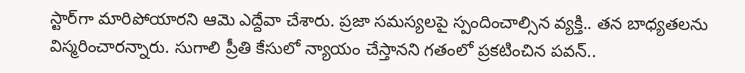స్టార్‌గా మారిపోయారని ఆమె ఎద్దేవా చేశారు. ప్రజా సమస్యలపై స్పందించాల్సిన వ్యక్తి.. తన బాధ్యతలను విస్మరించారన్నారు. సుగాలి ప్రీతి కేసులో న్యాయం చేస్తానని గతంలో ప్రకటించిన పవన్‌..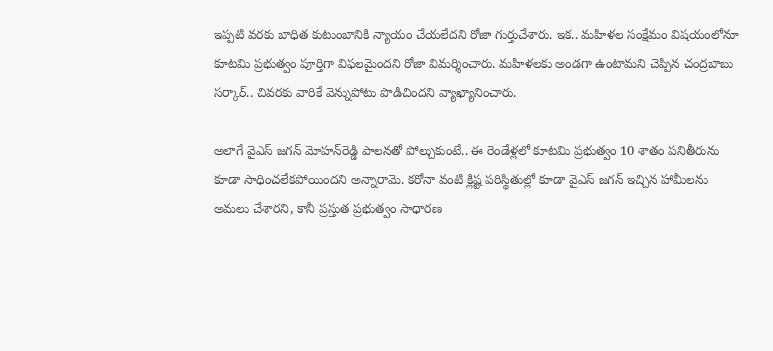ఇప్పటి వరకు బాధిత కుటుంబానికి న్యాయం చేయలేదని రోజా గుర్తుచేశారు. ఇక.. మహిళల సంక్షేమం విషయంలోనూ కూటమి ప్రభుత్వం పూర్తిగా విఫలమైందని రోజా విమర్శించారు. మహిళలకు అండగా ఉంటామని చెప్పిన చంద్రబాబు సర్కార్‌.. చివరకు వారికే వెన్నుపోటు పొడిచిందని వ్యాఖ్యానించారు.

అలాగే వైఎస్‌ జగన్‌ మోహన్‌రెడ్డి పాలనతో పోల్చుకుంటే.. ఈ రెండేళ్లలో కూటమి ప్రభుత్వం 10 శాతం పనితీరును కూడా సాధించలేకపోయిందని అన్నారామె. కరోనా వంటి క్లిష్ట పరిస్థితుల్లో కూడా వైఎస్‌ జగన్‌ ఇచ్చిన హామీలను అమలు చేశారని, కానీ ప్రస్తుత ప్రభుత్వం సాధారణ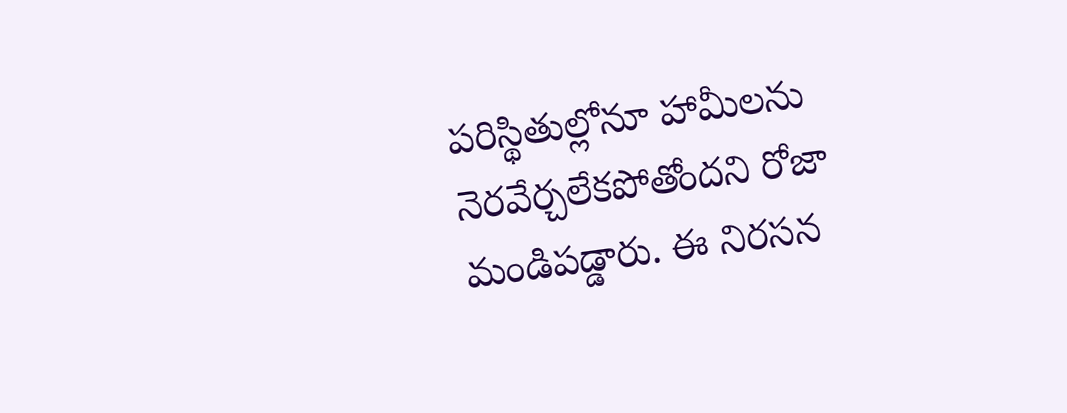పరిస్థితుల్లోనూ హామీలను నెరవేర్చలేకపోతోందని రోజా మండిపడ్డారు. ఈ నిరసన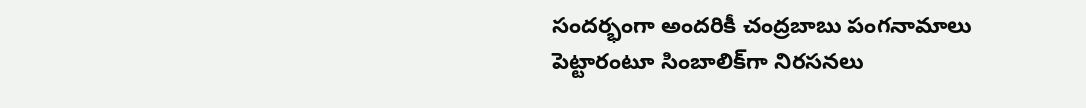సందర్భంగా అందరికీ చంద్రబాబు పంగనామాలు పెట్టారంటూ సింబాలిక్‌గా నిరసనలు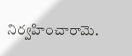నిర్వహించారామె.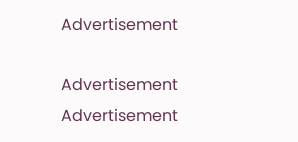Advertisement

Advertisement
Advertisement